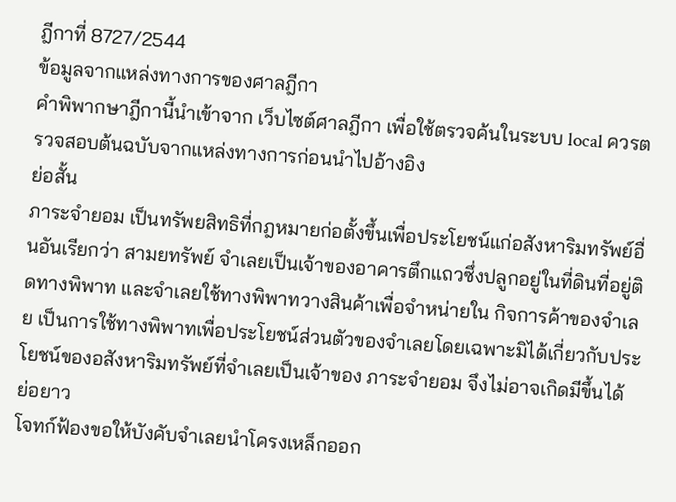ฎีกาที่ 8727/2544
ข้อมูลจากแหล่งทางการของศาลฎีกา
คำพิพากษาฎีกานี้นำเข้าจาก เว็บไซต์ศาลฎีกา เพื่อใช้ตรวจค้นในระบบ local ควรตรวจสอบต้นฉบับจากแหล่งทางการก่อนนำไปอ้างอิง
ย่อสั้น
ภาระจำยอม เป็นทรัพยสิทธิที่กฎหมายก่อตั้งขึ้นเพื่อประโยชน์แก่อสังหาริมทรัพย์อื่นอันเรียกว่า สามยทรัพย์ จำเลยเป็นเจ้าของอาคารตึกแถวซึ่งปลูกอยู่ในที่ดินที่อยู่ติดทางพิพาท และจำเลยใช้ทางพิพาทวางสินค้าเพื่อจำหน่ายใน กิจการค้าของจำเลย เป็นการใช้ทางพิพาทเพื่อประโยชน์ส่วนตัวของจำเลยโดยเฉพาะมิได้เกี่ยวกับประโยชน์ของอสังหาริมทรัพย์ที่จำเลยเป็นเจ้าของ ภาระจำยอม จึงไม่อาจเกิดมีขึ้นได้
ย่อยาว
โจทก์ฟ้องขอให้บังคับจำเลยนำโครงเหล็กออก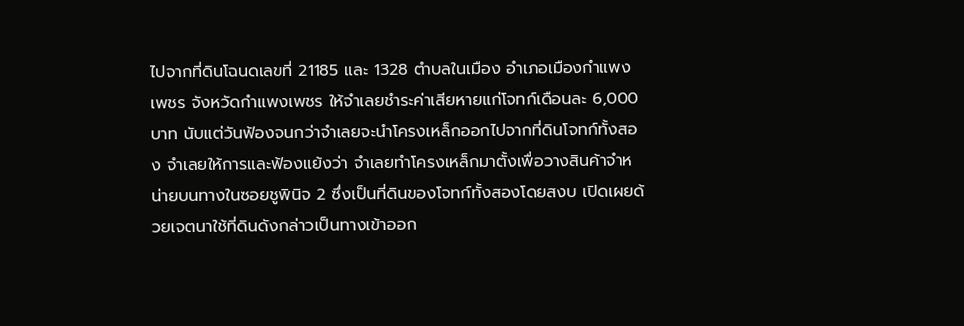ไปจากที่ดินโฉนดเลขที่ 21185 และ 1328 ตำบลในเมือง อำเภอเมืองกำแพงเพชร จังหวัดกำแพงเพชร ให้จำเลยชำระค่าเสียหายแก่โจทก์เดือนละ 6,000 บาท นับแต่วันฟ้องจนกว่าจำเลยจะนำโครงเหล็กออกไปจากที่ดินโจทก์ทั้งสอง จำเลยให้การและฟ้องแย้งว่า จำเลยทำโครงเหล็กมาตั้งเพื่อวางสินค้าจำหน่ายบนทางในซอยชูพินิจ 2 ซึ่งเป็นที่ดินของโจทก์ทั้งสองโดยสงบ เปิดเผยด้วยเจตนาใช้ที่ดินดังกล่าวเป็นทางเข้าออก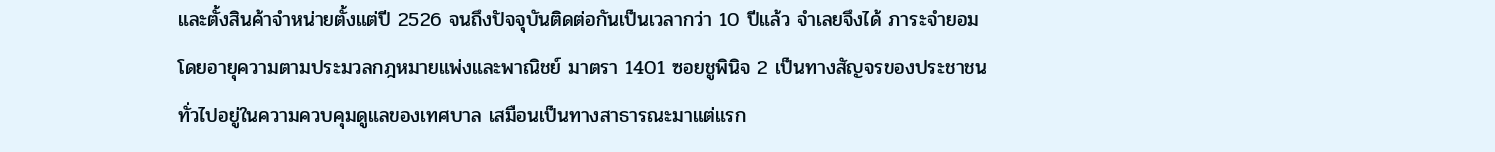และตั้งสินค้าจำหน่ายตั้งแต่ปี 2526 จนถึงปัจจุบันติดต่อกันเป็นเวลากว่า 10 ปีแล้ว จำเลยจึงได้ ภาระจำยอม โดยอายุความตามประมวลกฎหมายแพ่งและพาณิชย์ มาตรา 1401 ซอยชูพินิจ 2 เป็นทางสัญจรของประชาชนทั่วไปอยู่ในความควบคุมดูแลของเทศบาล เสมือนเป็นทางสาธารณะมาแต่แรก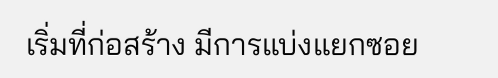เริ่มที่ก่อสร้าง มีการแบ่งแยกซอย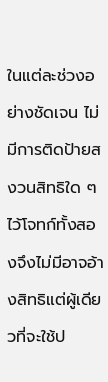ในแต่ละช่วงอย่างชัดเจน ไม่มีการติดป้ายสงวนสิทธิใด ๆ ไว้โจทก์ทั้งสองจึงไม่มีอาจอ้างสิทธิแต่ผู้เดียวที่จะใช้ป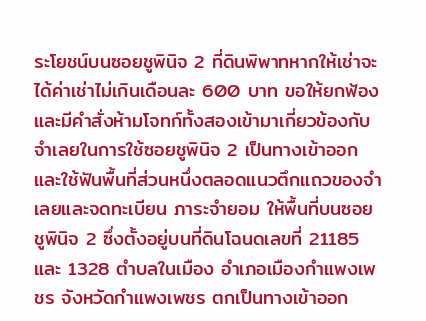ระโยชน์บนซอยชูพินิจ 2 ที่ดินพิพาทหากให้เช่าจะได้ค่าเช่าไม่เกินเดือนละ 600 บาท ขอให้ยกฟ้อง และมีคำสั่งห้ามโจทก์ทั้งสองเข้ามาเกี่ยวข้องกับจำเลยในการใช้ซอยชูพินิจ 2 เป็นทางเข้าออกและใช้ฟันพื้นที่ส่วนหนึ่งตลอดแนวตึกแถวของจำเลยและจดทะเบียน ภาระจำยอม ให้พื้นที่บนซอยชูพินิจ 2 ซึ่งตั้งอยู่บนที่ดินโฉนดเลขที่ 21185 และ 1328 ตำบลในเมือง อำเภอเมืองกำแพงเพชร จังหวัดกำแพงเพชร ตกเป็นทางเข้าออก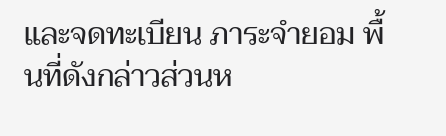และจดทะเบียน ภาระจำยอม พื้นที่ดังกล่าวส่วนห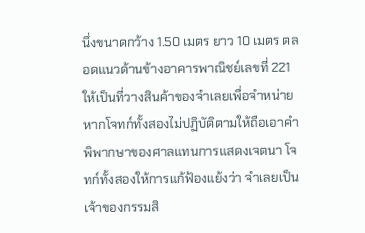นึ่งขนาดกว้าง 1.50 เมตร ยาว 10 เมตร ตลอดแนวด้านข้างอาคารพาณิชย์เลขที่ 221 ให้เป็นที่วางสินค้าของจำเลยเพื่อจำหน่าย หากโจทก์ทั้งสองไม่ปฏิบัติตามให้ถือเอาคำพิพากษาของศาลแทนการแสดงเจตนา โจทก์ทั้งสองให้การแก้ฟ้องแย้งว่า จำเลยเป็นเจ้าของกรรมสิ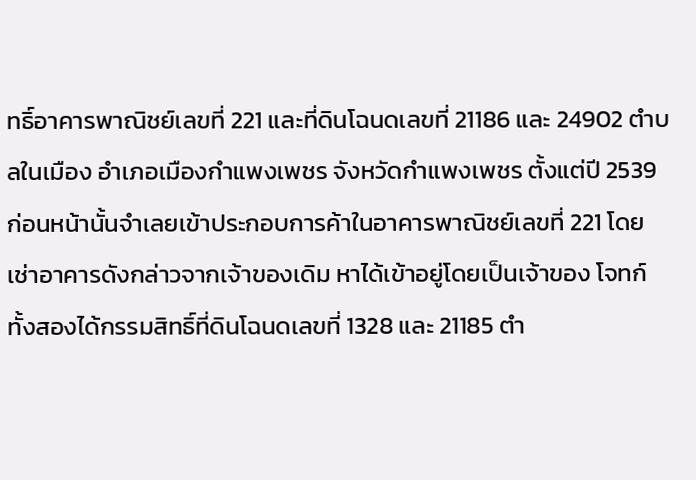ทธิ์อาคารพาณิชย์เลขที่ 221 และที่ดินโฉนดเลขที่ 21186 และ 24902 ตำบลในเมือง อำเภอเมืองกำแพงเพชร จังหวัดกำแพงเพชร ตั้งแต่ปี 2539 ก่อนหน้านั้นจำเลยเข้าประกอบการค้าในอาคารพาณิชย์เลขที่ 221 โดยเช่าอาคารดังกล่าวจากเจ้าของเดิม หาได้เข้าอยู่โดยเป็นเจ้าของ โจทก์ทั้งสองได้กรรมสิทธิ์ที่ดินโฉนดเลขที่ 1328 และ 21185 ตำ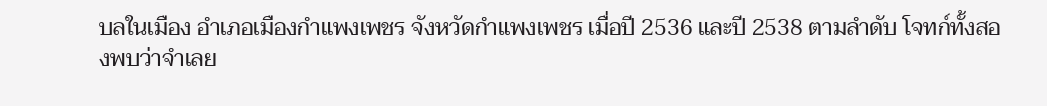บลในเมือง อำเภอเมืองกำแพงเพชร จังหวัดกำแพงเพชร เมื่อปี 2536 และปี 2538 ตามลำดับ โจทก์ทั้งสองพบว่าจำเลย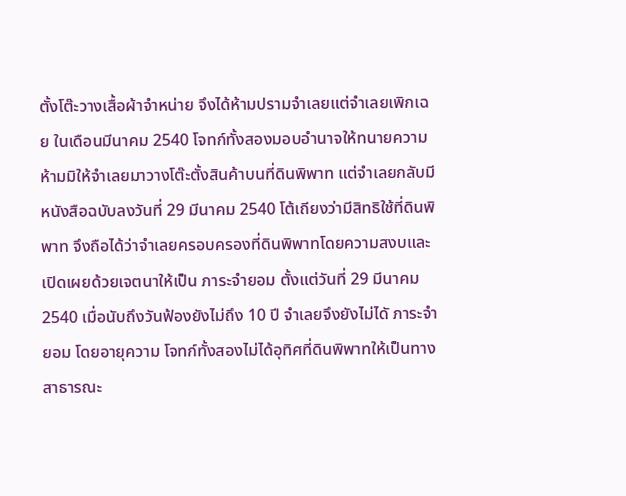ตั้งโต๊ะวางเสื้อผ้าจำหน่าย จึงได้ห้ามปรามจำเลยแต่จำเลยเพิกเฉย ในเดือนมีนาคม 2540 โจทก์ทั้งสองมอบอำนาจให้ทนายความห้ามมิให้จำเลยมาวางโต๊ะตั้งสินค้าบนที่ดินพิพาท แต่จำเลยกลับมีหนังสือฉบับลงวันที่ 29 มีนาคม 2540 โต้เถียงว่ามีสิทธิใช้ที่ดินพิพาท จึงถือได้ว่าจำเลยครอบครองที่ดินพิพาทโดยความสงบและเปิดเผยด้วยเจตนาให้เป็น ภาระจำยอม ตั้งแต่วันที่ 29 มีนาคม 2540 เมื่อนับถึงวันฟ้องยังไม่ถึง 10 ปี จำเลยจึงยังไม่ไดั ภาระจำยอม โดยอายุความ โจทก์ทั้งสองไม่ได้อุทิศที่ดินพิพาทให้เป็นทางสาธารณะ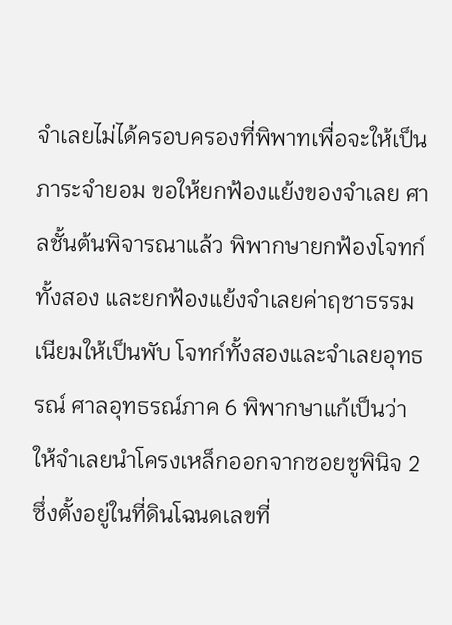จำเลยไม่ได้ครอบครองที่พิพาทเพื่อจะให้เป็น ภาระจำยอม ขอให้ยกฟ้องแย้งของจำเลย ศาลชั้นต้นพิจารณาแล้ว พิพากษายกฟ้องโจทก์ทั้งสอง และยกฟ้องแย้งจำเลยค่าฤชาธรรมเนียมให้เป็นพับ โจทก์ทั้งสองและจำเลยอุทธรณ์ ศาลอุทธรณ์ภาค 6 พิพากษาแก้เป็นว่า ให้จำเลยนำโครงเหล็กออกจากซอยชูพินิจ 2 ซึ่งตั้งอยู่ในที่ดินโฉนดเลขที่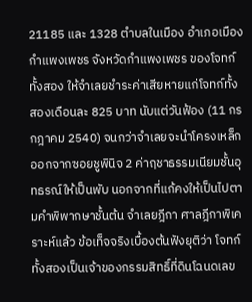21185 และ 1328 ตำบลในเมือง อำเภอเมืองกำแพงเพชร จังหวัดกำแพงเพชร ของโจทก์ทั้งสอง ให้จำเลยชำระค่าเสียหายแก่โจทก์ทั้งสองเดือนละ 825 บาท นับแต่วันฟ้อง (11 กรกฎาคม 2540) จนกว่าจำเลยจะนำโครงเหล็กออกจากซอยชูพินิจ 2 ค่าฤชาธรรมเนียมชั้นอุทธรณ์ให้เป็นพับ นอกจากที่แก้คงให้เป็นไปตามคำพิพากษาชั้นต้น จำเลยฎีกา ศาลฎีกาพิเคราะห์แล้ว ข้อเท็จจริงเบื้องต้นฟังยุติว่า โจทก์ทั้งสองเป็นเจ้าของกรรมสิทธิ์ที่ดินโฉนดเลข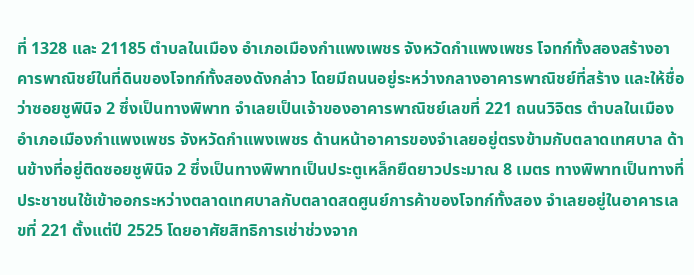ที่ 1328 และ 21185 ตำบลในเมือง อำเภอเมืองกำแพงเพชร จังหวัดกำแพงเพชร โจทก์ทั้งสองสร้างอาคารพาณิชย์ในที่ดินของโจทก์ทั้งสองดังกล่าว โดยมีถนนอยู่ระหว่างกลางอาคารพาณิชย์ที่สร้าง และให้ชื่อว่าซอยชูพินิจ 2 ซึ่งเป็นทางพิพาท จำเลยเป็นเจ้าของอาคารพาณิชย์เลขที่ 221 ถนนวิจิตร ตำบลในเมือง อำเภอเมืองกำแพงเพชร จังหวัดกำแพงเพชร ด้านหน้าอาคารของจำเลยอยู่ตรงข้ามกับตลาดเทศบาล ด้านข้างที่อยู่ติดซอยชูพินิจ 2 ซึ่งเป็นทางพิพาทเป็นประตูเหล็กยืดยาวประมาณ 8 เมตร ทางพิพาทเป็นทางที่ประชาชนใช้เข้าออกระหว่างตลาดเทศบาลกับตลาดสดศูนย์การค้าของโจทก์ทั้งสอง จำเลยอยู่ในอาคารเลขที่ 221 ตั้งแต่ปี 2525 โดยอาศัยสิทธิการเช่าช่วงจาก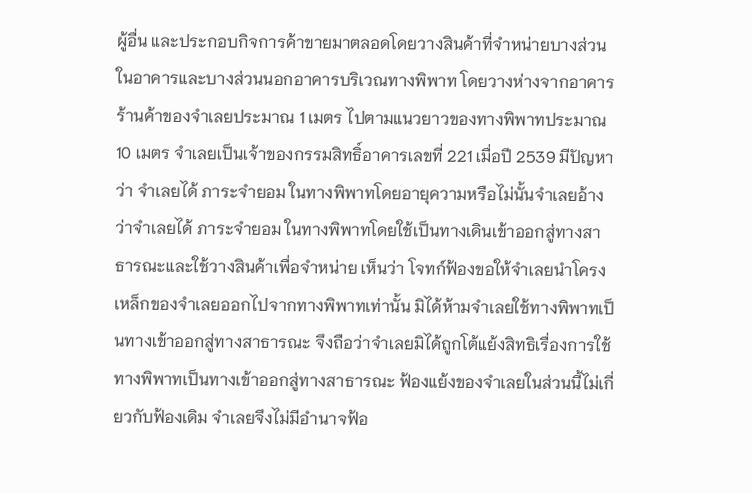ผู้อื่น และประกอบกิจการค้าขายมาตลอดโดยวางสินค้าที่จำหน่ายบางส่วนในอาคารและบางส่วนนอกอาคารบริเวณทางพิพาท โดยวางห่างจากอาคารร้านค้าของจำเลยประมาณ 1 เมตร ไปตามแนวยาวของทางพิพาทประมาณ 10 เมตร จำเลยเป็นเจ้าของกรรมสิทธิ์อาคารเลขที่ 221 เมื่อปี 2539 มีปัญหาว่า จำเลยได้ ภาระจำยอม ในทางพิพาทโดยอายุความหรือไม่นั้นจำเลยอ้างว่าจำเลยได้ ภาระจำยอม ในทางพิพาทโดยใช้เป็นทางเดินเข้าออกสู่ทางสาธารณะและใช้วางสินค้าเพื่อจำหน่าย เห็นว่า โจทก์ฟ้องขอให้จำเลยนำโครงเหล็กของจำเลยออกไปจากทางพิพาทเท่านั้น มิได้ห้ามจำเลยใช้ทางพิพาทเป็นทางเข้าออกสู่ทางสาธารณะ จึงถือว่าจำเลยมิได้ถูกโต้แย้งสิทธิเรื่องการใช้ทางพิพาทเป็นทางเข้าออกสู่ทางสาธารณะ ฟ้องแย้งของจำเลยในส่วนนี้ไม่เกี่ยวกับฟ้องเดิม จำเลยจึงไม่มีอำนาจฟ้อ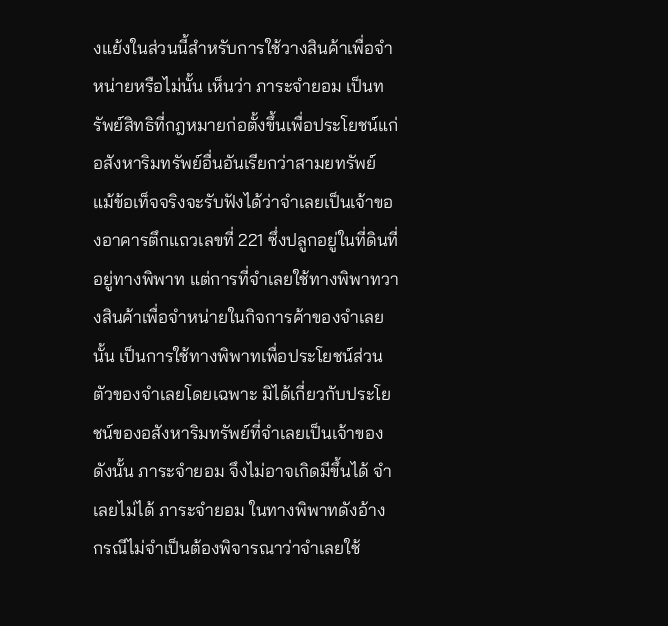งแย้งในส่วนนี้สำหรับการใช้วางสินค้าเพื่อจำหน่ายหรือไม่นั้น เห็นว่า ภาระจำยอม เป็นทรัพย์สิทธิที่กฎหมายก่อตั้งขึ้นเพื่อประโยชน์แก่อสังหาริมทรัพย์อื่นอันเรียกว่าสามยทรัพย์ แม้ข้อเท็จจริงจะรับฟังได้ว่าจำเลยเป็นเจ้าของอาคารตึกแถวเลขที่ 221 ซึ่งปลูกอยู่ในที่ดินที่อยู่ทางพิพาท แต่การที่จำเลยใช้ทางพิพาทวางสินค้าเพื่อจำหน่ายในกิจการค้าของจำเลยนั้น เป็นการใช้ทางพิพาทเพื่อประโยชน์ส่วนตัวของจำเลยโดยเฉพาะ มิได้เกี่ยวกับประโยชน์ของอสังหาริมทรัพย์ที่จำเลยเป็นเจ้าของ ดังนั้น ภาระจำยอม จึงไม่อาจเกิดมีขึ้นได้ จำเลยไม่ได้ ภาระจำยอม ในทางพิพาทดังอ้าง กรณีไม่จำเป็นต้องพิจารณาว่าจำเลยใช้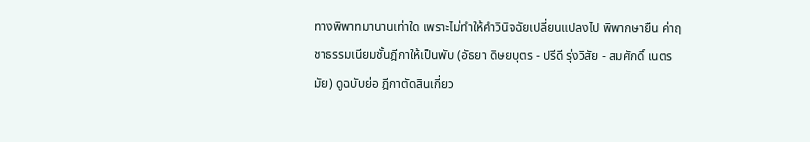ทางพิพาทมานานเท่าใด เพราะไม่ทำให้คำวินิจฉัยเปลี่ยนแปลงไป พิพากษายืน ค่าฤชาธรรมเนียมชั้นฎีกาให้เป็นพับ (อัธยา ดิษยบุตร - ปรีดี รุ่งวิสัย - สมศักดิ์ เนตรมัย) ดูฉบับย่อ ฎีกาตัดสินเกี่ยว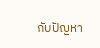กับปัญหา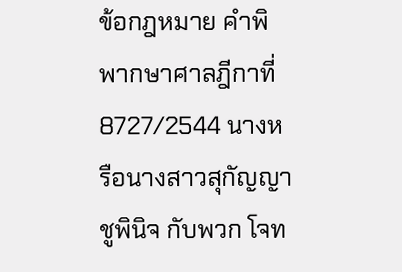ข้อกฎหมาย คำพิพากษาศาลฎีกาที่ 8727/2544 นางหรือนางสาวสุกัญญา ชูพินิจ กับพวก โจท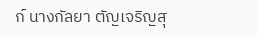ก์ นางกัลยา ตัญเจริญสุ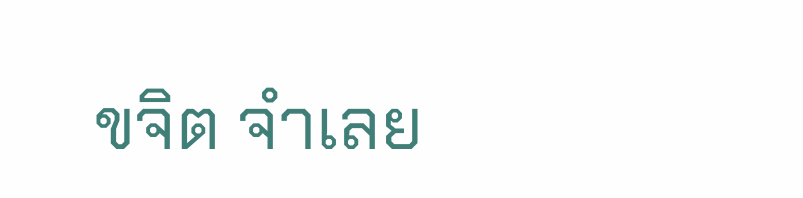ขจิต จำเลย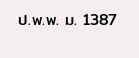ป.พ.พ. ม. 1387